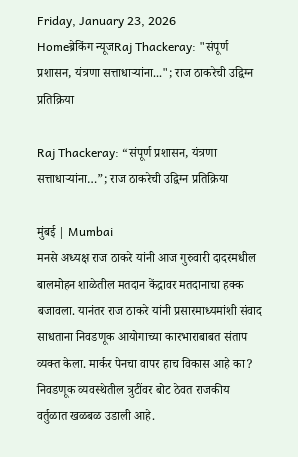Friday, January 23, 2026
Homeब्रेकिंग न्यूजRaj Thackeray: "संपूर्ण प्रशासन, यंत्रणा सत्ताधाऱ्यांना..."; राज ठाकरेची उद्विग्न प्रतिक्रिया

Raj Thackeray: “संपूर्ण प्रशासन, यंत्रणा सत्ताधाऱ्यांना…”; राज ठाकरेची उद्विग्न प्रतिक्रिया

मुंबई | Mumbai
मनसे अध्यक्ष राज ठाकरे यांनी आज गुरुवारी दादरमधील बालमोहन शाळेतील मतदान केंद्रावर मतदानाचा हक्क बजावला. यानंतर राज ठाकरे यांनी प्रसारमाध्यमांशी संवाद साधताना निवडणूक आयोगाच्या कारभाराबाबत संताप व्यक्त केला. मार्कर पेनचा वापर हाच विकास आहे का? निवडणूक व्यवस्थेतील त्रुटींवर बोट ठेवत राजकीय वर्तुळात खळबळ उडाली आहे.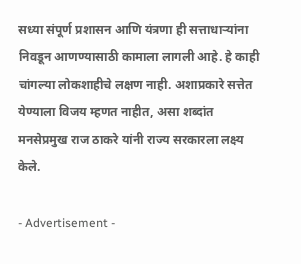सध्या संपूर्ण प्रशासन आणि यंत्रणा ही सत्ताधाऱ्यांना निवडून आणण्यासाठी कामाला लागली आहे. हे काही चांगल्या लोकशाहीचे लक्षण नाही. अशाप्रकारे सत्तेत येण्याला विजय म्हणत नाहीत, असा शब्दांत मनसेप्रमुख राज ठाकरे यांनी राज्य सरकारला लक्ष्य केले.

- Advertisement -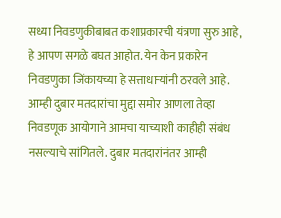सध्या निवडणुकीबाबत कशाप्रकारची यंत्रणा सुरु आहे, हे आपण सगळे बघत आहोत. येन केन प्रकारेन निवडणुका जिंकायच्या हे सत्ताधाऱ्यांनी ठरवले आहे. आम्ही दुबार मतदारांचा मुद्दा समोर आणला तेव्हा निवडणूक आयोगाने आमचा याच्याशी काहीही संबंध नसल्याचे सांगितले. दुबार मतदारांनंतर आम्ही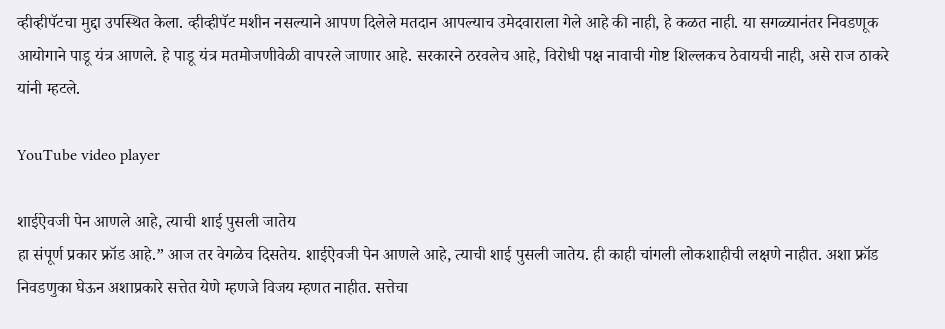व्हीव्हीपॅटचा मुद्दा उपस्थित केला. व्हीव्हीपॅट मशीन नसल्याने आपण दिलेले मतदान आपल्याच उमेदवाराला गेले आहे की नाही, हे कळत नाही. या सगळ्यानंतर निवडणूक आयोगाने पाडू यंत्र आणले. हे पाडू यंत्र मतमोजणीवेळी वापरले जाणार आहे. सरकारने ठरवलेच आहे, विरोधी पक्ष नावाची गोष्ट शिल्लकच ठेवायची नाही, असे राज ठाकरे यांनी म्हटले.

YouTube video player

शाईऐवजी पेन आणले आहे, त्याची शाई पुसली जातेय
हा संपूर्ण प्रकार फ्रॉड आहे.” आज तर वेगळेच दिसतेय. शाईऐवजी पेन आणले आहे, त्याची शाई पुसली जातेय. ही काही चांगली लोकशाहीची लक्षणे नाहीत. अशा फ्रॉड निवडणुका घेऊन अशाप्रकारे सत्तेत येणे म्हणजे विजय म्हणत नाहीत. सत्तेचा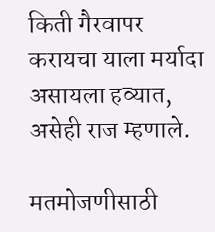किती गैरवापर करायचा याला मर्यादा असायला हव्यात, असेही राज म्हणाले.

मतमोजणीसाठी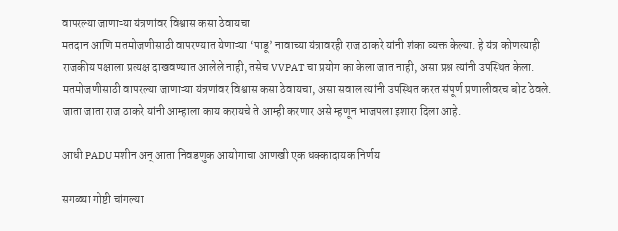वापरल्या जाणाऱ्या यंत्रणांवर विश्वास कसा ठेवायचा
मतदान आणि मतमोजणीसाठी वापरण्यात येणाऱ्या ‘पाडू’ नावाच्या यंत्रावरही राज ठाकरे यांनी शंका व्यक्त केल्या. हे यंत्र कोणत्याही राजकीय पक्षाला प्रत्यक्ष दाखवण्यात आलेले नाही, तसेच VVPAT चा प्रयोग का केला जात नाही, असा प्रश्न त्यांनी उपस्थित केला. मतमोजणीसाठी वापरल्या जाणाऱ्या यंत्रणांवर विश्वास कसा ठेवायचा, असा सवाल त्यांनी उपस्थित करत संपूर्ण प्रणालीवरच बोट ठेवले. जाता जाता राज ठाकरे यांनी आम्हाला काय करायचे ते आम्ही करणार असे म्हणून भाजपला इशारा दिला आहे.

आधी PADU मशीन अन् आता निवडणुक आयोगाचा आणखी एक धक्कादायक निर्णय

सगळ्या गोष्टी चांगल्या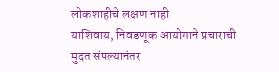लोकशाहीचे लक्षण नाही
याशिवाय, निवडणूक आयोगाने प्रचाराची मुदत संपल्यानंतर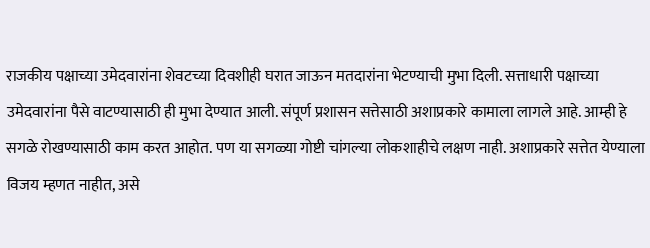राजकीय पक्षाच्या उमेदवारांना शेवटच्या दिवशीही घरात जाऊन मतदारांना भेटण्याची मुभा दिली. सत्ताधारी पक्षाच्या उमेदवारांना पैसे वाटण्यासाठी ही मुभा देण्यात आली. संपूर्ण प्रशासन सत्तेसाठी अशाप्रकारे कामाला लागले आहे. आम्ही हे सगळे रोखण्यासाठी काम करत आहोत. पण या सगळ्या गोष्टी चांगल्या लोकशाहीचे लक्षण नाही. अशाप्रकारे सत्तेत येण्याला विजय म्हणत नाहीत, असे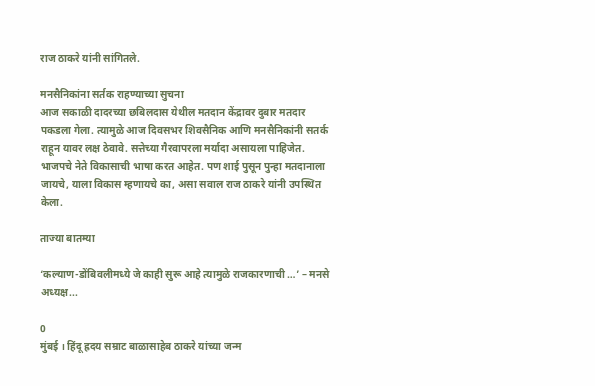राज ठाकरे यांनी सांगितले.

मनसैनिकांना सर्तक राहण्याच्या सुचना
आज सकाळी दादरच्या छबिलदास येथील मतदान केंद्रावर दुबार मतदार पकडला गेला. त्यामुळे आज दिवसभर शिवसैनिक आणि मनसैनिकांनी सतर्क राहून यावर लक्ष ठेवावे. सत्तेच्या गैरवापरला मर्यादा असायला पाहिजेत. भाजपचे नेते विकासाची भाषा करत आहेत. पण शाई पुसून पुन्हा मतदानाला जायचे, याला विकास म्हणायचे का, असा सवाल राज ठाकरे यांनी उपस्थित केला.

ताज्या बातम्या

‘कल्याण-डोंबिवलीमध्ये जे काही सुरू आहे त्यामुळे राजकारणाची …’ – मनसे अध्यक्ष...

0
मुंबई । हिंदू ह्रदय सम्राट बाळासाहेब ठाकरे यांच्या जन्म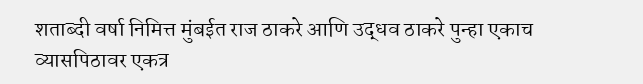शताब्दी वर्षा निमित्त मुंबईत राज ठाकरे आणि उद्धव ठाकरे पुन्हा एकाच व्यासपिठावर एकत्र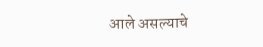आले असल्याचे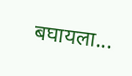बघायला...